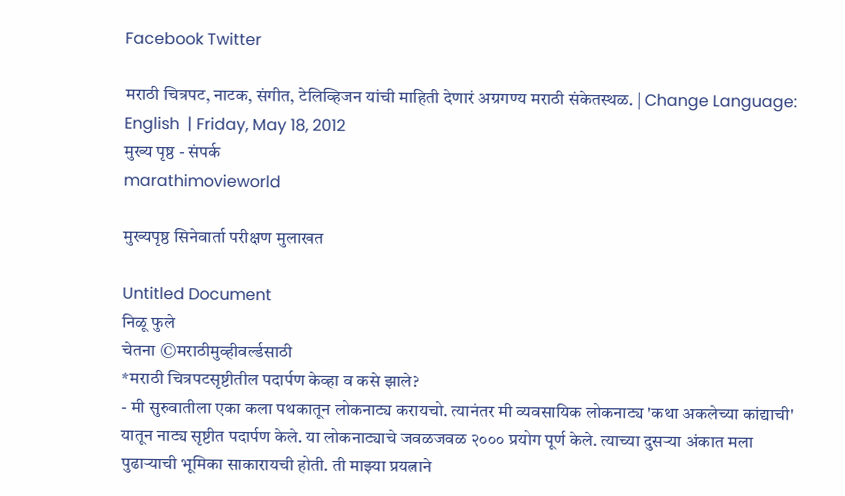Facebook Twitter

मराठी चित्रपट, नाटक, संगीत, टेलिव्हिजन यांची माहिती देणारं अग्रगण्य मराठी संकेतस्थळ. | Change Language: English  | Friday, May 18, 2012
मुख्य पृष्ठ - संपर्क
marathimovieworld

मुख्यपृष्ठ सिनेवार्ता परीक्षण मुलाखत

Untitled Document
निळू फुले
चेतना ©मराठीमुव्हीवर्ल्डसाठी
*मराठी चित्रपटसृष्टीतील पदार्पण केव्हा व कसे झाले?
- मी सुरुवातीला एका कला पथकातून लोकनाट्य करायचो. त्यानंतर मी व्यवसायिक लोकनाट्य 'कथा अकलेच्या कांद्याची' यातून नाट्य सृष्टीत पदार्पण केले. या लोकनाट्याचे जवळजवळ २००० प्रयोग पूर्ण केले. त्याच्या दुसर्‍या अंकात मला पुढार्‍याची भूमिका साकारायची होती. ती माझ्या प्रयत्नाने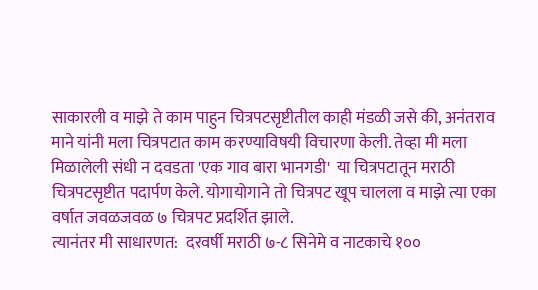साकारली व माझे ते काम पाहुन चित्रपटसृष्टीतील काही मंडळी जसे की, अनंतराव माने यांनी मला चित्रपटात काम करण्याविषयी विचारणा केली. तेव्हा मी मला मिळालेली संधी न दवडता 'एक गाव बारा भानगडी'  या चित्रपटातून मराठी चित्रपटसृष्टीत पदार्पण केले. योगायोगाने तो चित्रपट खूप चालला व माझे त्या एका वर्षात जवळजवळ ७ चित्रपट प्रदर्शित झाले.
त्यानंतर मी साधारणत:  दरवर्षी मराठी ७-८ सिनेमे व नाटकाचे १००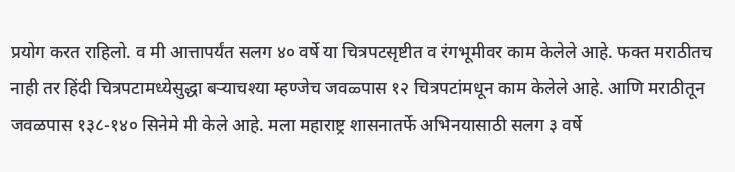प्रयोग करत राहिलो. व मी आत्तापर्यंत सलग ४० वर्षे या चित्रपटसृष्टीत व रंगभूमीवर काम केलेले आहे. फक्त मराठीतच नाही तर हिंदी चित्रपटामध्येसुद्धा बर्‍याचश्या म्हण्जेच जवळ्पास १२ चित्रपटांमधून काम केलेले आहे. आणि मराठीतून जवळपास १३८-१४० सिनेमे मी केले आहे. मला महाराष्ट्र शासनातर्फे अभिनयासाठी सलग ३ वर्षे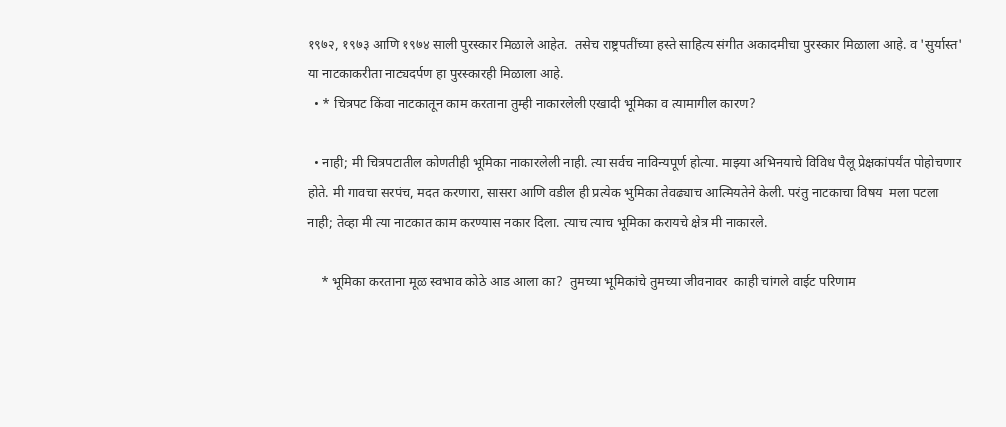१९७२, १९७३ आणि १९७४ साली पुरस्कार मिळाले आहेत.  तसेच राष्ट्रपतींच्या हस्ते साहित्य संगीत अकादमीचा पुरस्कार मिळाला आहे. व 'सुर्यास्त' या नाटकाकरीता नाट्यदर्पण हा पुरस्कारही मिळाला आहे.
  • * चित्रपट किंवा नाटकातून काम करताना तुम्ही नाकारलेली एखादी भूमिका व त्यामागील कारण?

  • नाही; मी चित्रपटातील कोणतीही भूमिका नाकारलेली नाही. त्या सर्वच नाविन्यपूर्ण होत्या. माझ्या अभिनयाचे विविध पैलू प्रेक्षकांपर्यंत पोहोचणार होते. मी गावचा सरपंच, मदत करणारा, सासरा आणि वडील ही प्रत्येक भुमिका तेवढ्याच आत्मियतेने केली. परंतु नाटकाचा विषय  मला पटला नाही; तेव्हा मी त्या नाटकात काम करण्यास नकार दिला. त्याच त्याच भूमिका करायचे क्षेत्र मी नाकारले.

    * भूमिका करताना मूळ स्वभाव कोठे आड आला का?  तुमच्या भूमिकांचे तुमच्या जीवनावर  काही चांगले वाईट परिणाम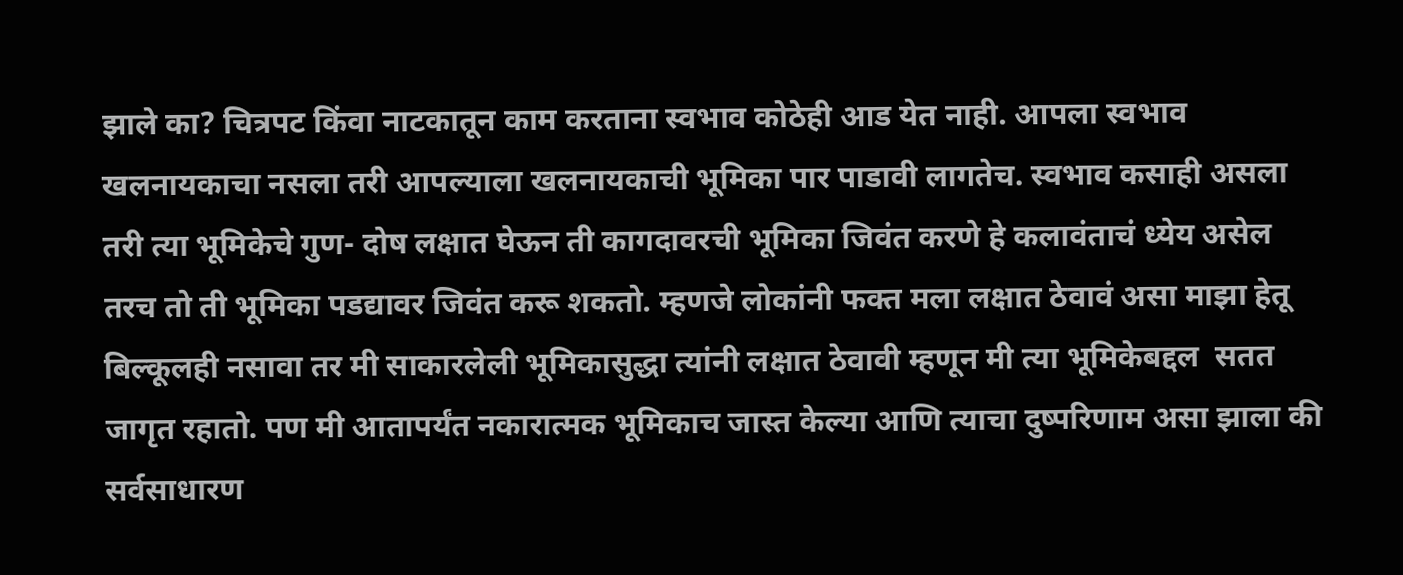झाले का? चित्रपट किंवा नाटकातून काम करताना स्वभाव कोठेही आड येत नाही. आपला स्वभाव खलनायकाचा नसला तरी आपल्याला खलनायकाची भूमिका पार पाडावी लागतेच. स्वभाव कसाही असला तरी त्या भूमिकेचे गुण- दोष लक्षात घेऊन ती कागदावरची भूमिका जिवंत करणे हे कलावंताचं ध्येय असेल तरच तो ती भूमिका पडद्यावर जिवंत करू शकतो. म्हणजे लोकांनी फक्त मला लक्षात ठेवावं असा माझा हेतू बिल्कूलही नसावा तर मी साकारलेली भूमिकासुद्धा त्यांनी लक्षात ठेवावी म्हणून मी त्या भूमिकेबद्दल  सतत जागृत रहातो. पण मी आतापर्यंत नकारात्मक भूमिकाच जास्त केल्या आणि त्याचा दुष्परिणाम असा झाला की सर्वसाधारण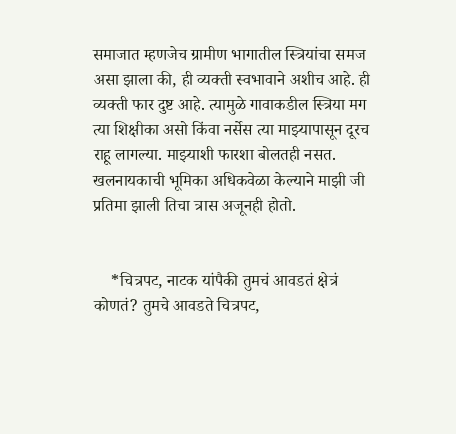समाजात म्हणजेच ग्रामीण भागातील स्त्रियांचा समज असा झाला की, ही व्यक्ती स्वभावाने अशीच आहे. ही व्यक्ती फार दुष्ट आहे. त्यामुळे गावाकडील स्त्रिया मग त्या शिक्षीका असो किंवा नर्सेस त्या माझ्यापासून दूरच राहू लागल्या. माझ्याशी फारशा बोलतही नसत. खलनायकाची भूमिका अधिकवेळा केल्याने माझी जी प्रतिमा झाली तिचा त्रास अजूनही होतो.


    *चित्रपट, नाटक यांपैकी तुमचं आवडतं क्षेत्रं कोणतं? तुमचे आवडते चित्रपट,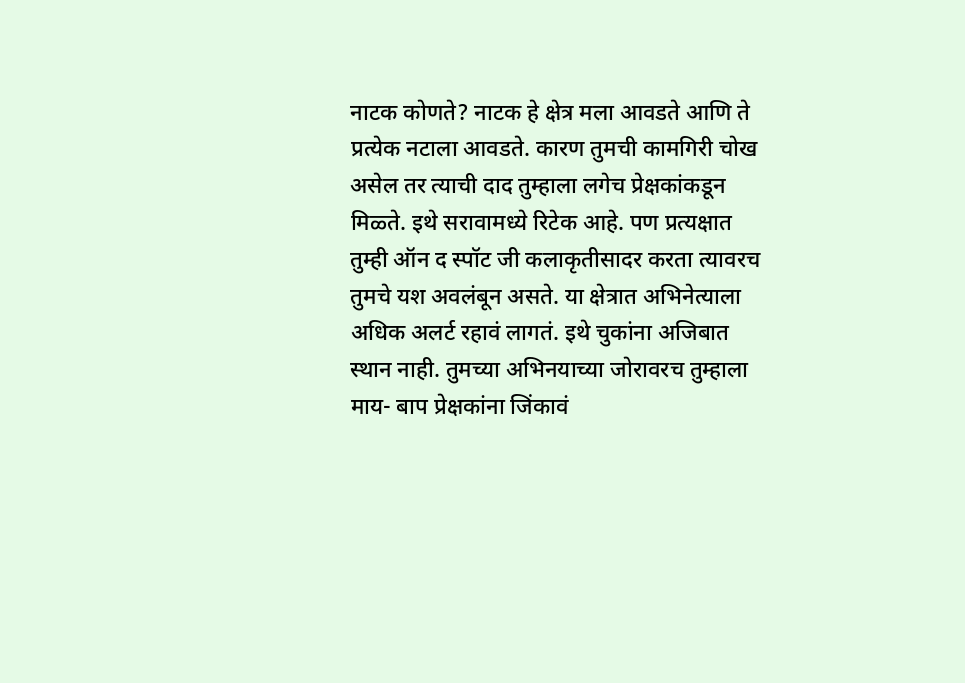नाटक कोणते? नाटक हे क्षेत्र मला आवडते आणि ते प्रत्येक नटाला आवडते. कारण तुमची कामगिरी चोख असेल तर त्याची दाद तुम्हाला लगेच प्रेक्षकांकडून मिळ्ते. इथे सरावामध्ये रिटेक आहे. पण प्रत्यक्षात तुम्ही ऑन द स्पॉट जी कलाकृतीसादर करता त्यावरच तुमचे यश अवलंबून असते. या क्षेत्रात अभिनेत्याला अधिक अलर्ट रहावं लागतं. इथे चुकांना अजिबात स्थान नाही. तुमच्या अभिनयाच्या जोरावरच तुम्हाला माय- बाप प्रेक्षकांना जिंकावं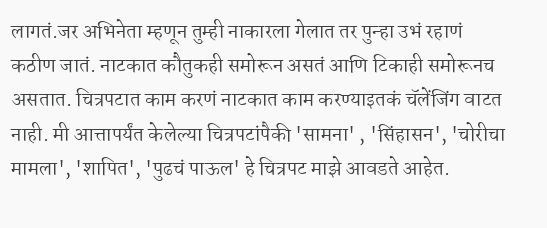लागतं.जर अभिनेता म्हणून तुम्ही नाकारला गेलात तर पुन्हा उभं रहाणं कठीण जातं. नाटकात कौतुकही समोरून असतं आणि टिकाही समोरूनच असतात. चित्रपटात काम करणं नाटकात काम करण्याइतकं चॅलेंजिंग वाटत नाही. मी आत्तापर्यंत केलेल्या चित्रपटांपैकी 'सामना' , 'सिंहासन', 'चोरीचा मामला', 'शापित', 'पुढचं पाऊल' हे चित्रपट माझे आवडते आहेत.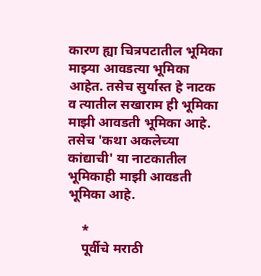कारण ह्या चित्रपटातील भूमिका माझ्या आवडत्या भूमिका आहेत. तसेच सुर्यास्त हे नाटक व त्यातील सखाराम ही भूमिका माझी आवडती भूमिका आहे. तसेच 'कथा अकलेच्या कांद्याची' या नाटकातील भूमिकाही माझी आवडती भूमिका आहे.

    *
    पूर्वीचे मराठी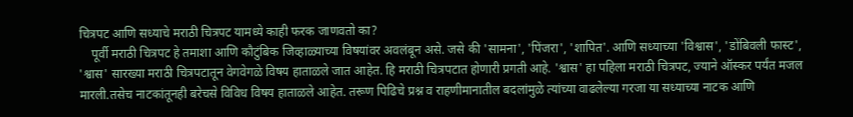चित्रपट आणि सध्याचे मराठी चित्रपट यामध्ये काही फरक जाणवतो का?
    पूर्वी मराठी चित्रपट हे तमाशा आणि कौटुंबिक जिव्हाळ्याच्या विषयांवर अवलंबून असे. जसे की 'सामना', 'पिंजरा', 'शापित'. आणि सध्याच्या 'विश्वास', 'डोंबिवली फास्ट', 'श्वास' सारख्या मराठी चित्रपटातून वेगवेगळे विषय हाताळले जात आहेत. हि मराठी चित्रपटात होणारी प्रगती आहे. 'श्वास' हा पहिला मराठी चित्रपट, ज्याने ऑस्कर पर्यंत मजल मारली.तसेच नाटकांतूनही बरेचसे विविध विषय हाताळले आहेत. तरूण पिढिचे प्रश्न व राहणीमानातील बदलांमुळे त्यांच्या वाढलेल्या गरजा या सध्याच्या नाटक आणि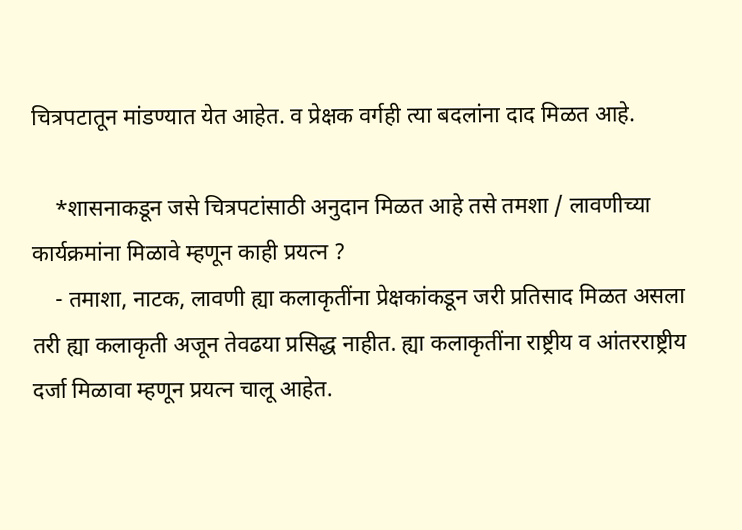चित्रपटातून मांडण्यात येत आहेत. व प्रेक्षक वर्गही त्या बदलांना दाद मिळत आहे.

    *शासनाकडून जसे चित्रपटांसाठी अनुदान मिळत आहे तसे तमशा / लावणीच्या कार्यक्रमांना मिळावे म्हणून काही प्रयत्न ?
    - तमाशा, नाटक, लावणी ह्या कलाकृतींना प्रेक्षकांकडून जरी प्रतिसाद मिळत असला तरी ह्या कलाकृती अजून तेवढया प्रसिद्ध नाहीत. ह्या कलाकृतींना राष्ट्रीय व आंतरराष्ट्रीय दर्जा मिळावा म्हणून प्रयत्न चालू आहेत.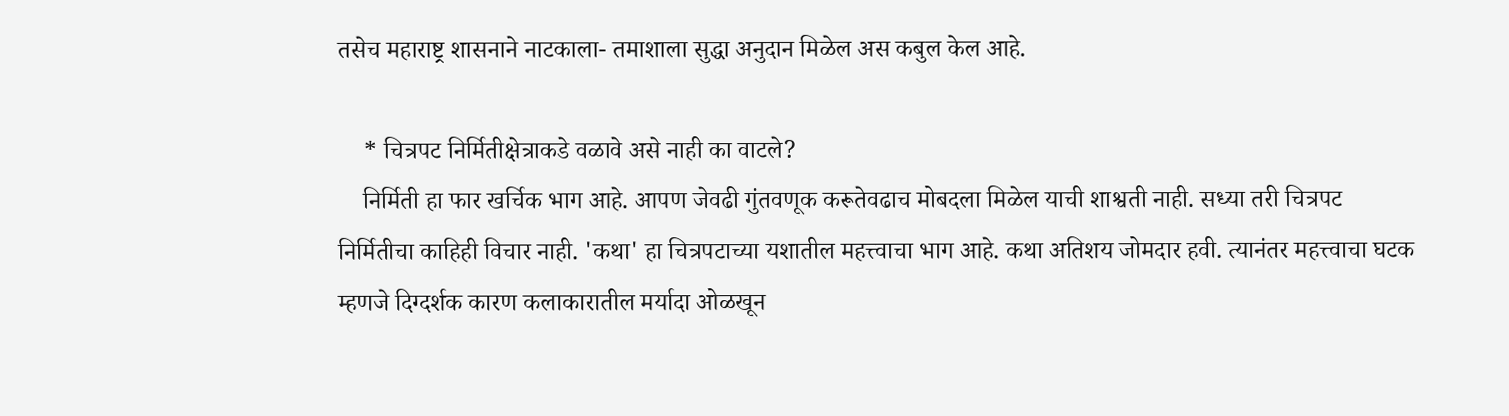तसेच महाराष्ट्र शासनाने नाटकाला- तमाशाला सुद्धा अनुदान मिळेल अस कबुल केल आहे.

    * चित्रपट निर्मितीक्षेत्राकडे वळावे असे नाही का वाटले?
    निर्मिती हा फार खर्चिक भाग आहे. आपण जेवढी गुंतवणूक करूतेवढाच मोबदला मिळेल याची शाश्वती नाही. सध्या तरी चित्रपट निर्मितीचा काहिही विचार नाही. 'कथा' हा चित्रपटाच्या यशातील महत्त्वाचा भाग आहे. कथा अतिशय जोमदार हवी. त्यानंतर महत्त्वाचा घटक म्हणजे दिग्दर्शक कारण कलाकारातील मर्यादा ओळखून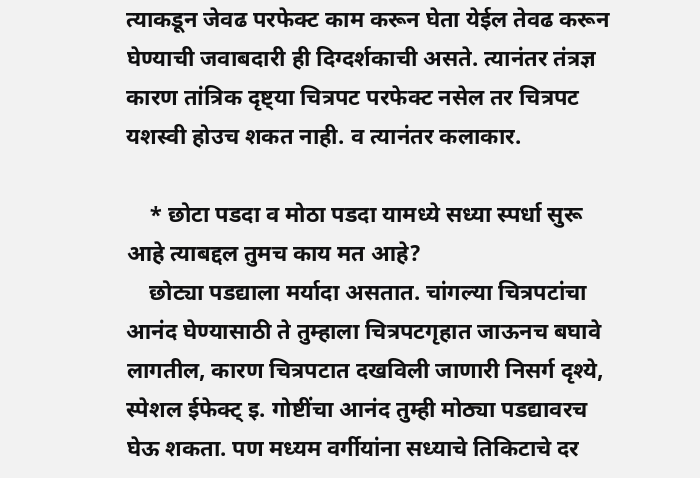त्याकडून जेवढ परफेक्ट काम करून घेता येईल तेवढ करून घेण्याची जवाबदारी ही दिग्दर्शकाची असते. त्यानंतर तंत्रज्ञ कारण तांत्रिक दृष्ट्या चित्रपट परफेक्ट नसेल तर चित्रपट यशस्वी होउच शकत नाही. व त्यानंतर कलाकार.

    * छोटा पडदा व मोठा पडदा यामध्ये सध्या स्पर्धा सुरू आहे त्याबद्दल तुमच काय मत आहे?
    छोट्या पडद्याला मर्यादा असतात. चांगल्या चित्रपटांचा आनंद घेण्यासाठी ते तुम्हाला चित्रपटगृहात जाऊनच बघावे लागतील, कारण चित्रपटात दखविली जाणारी निसर्ग दृश्ये, स्पेशल ईफेक्ट् इ. गोष्टींचा आनंद तुम्ही मोठ्या पडद्यावरच घेऊ शकता. पण मध्यम वर्गीयांना सध्याचे तिकिटाचे दर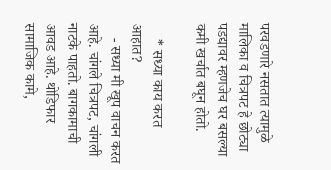परवडणारे नसतात त्यामुळे मालिका व चित्रपट हे छोट्या पडद्यावर म्हणजेच घर बसल्या कमी खर्चात बघून होतो.

    * सध्या काय करत आहात?
    - सध्या मी खूप वाचन करत आहे. चांगले चित्रपट, चांगली नाटके पाहतो. बागकामाची आवड आहे. थोडिफार सामाजिक कामे,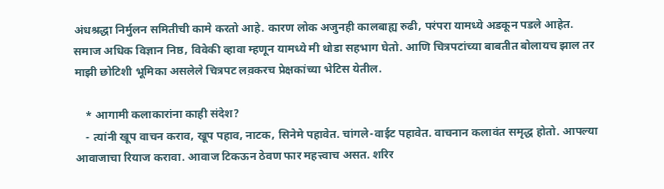अंधश्रद्धा निर्मुलन समितीची कामे करतो आहे. कारण लोक अजुनही कालबाह्य रुढी, परंपरा यामध्ये अडकून पडले आहेत. समाज अधिक विज्ञान निष्ठ, विवेकी व्हावा म्हणून यामध्ये मी थोडा सहभाग घेतो. आणि चित्रपटांच्या बाबतीत बोलायच झाल तर माझी छोटिशी भूमिका असलेले चित्रपट लव़करच प्रेक्षकांच्या भेटिस येतील.

    * आगामी कलाकारांना काही संदेश?
    - त्यांनी खूप वाचन कराव, खूप पहाव, नाटक, सिनेमे पहावेत. चांगले-वाईट पहावेत. वाचनान कलावंत समृद्ध होतो. आपल्या आवाजाचा रियाज करावा. आवाज टिकऊन ठेवण फार महत्त्वाच असत. शरिर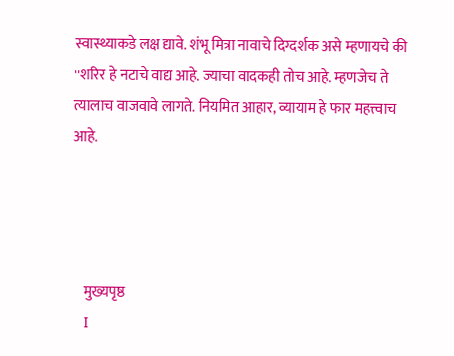स्वास्थ्याकडे लक्ष द्यावे. शंभू मित्रा नावाचे दिग्दर्शक असे म्हणायचे की ''शरिर हे नटाचे वाद्य आहे. ज्याचा वादकही तोच आहे. म्हणजेच ते त्यालाच वाजवावे लागते. नियमित आहार, व्यायाम हे फार महत्त्वाच आहे.




    मुख्यपृष्ठ
    I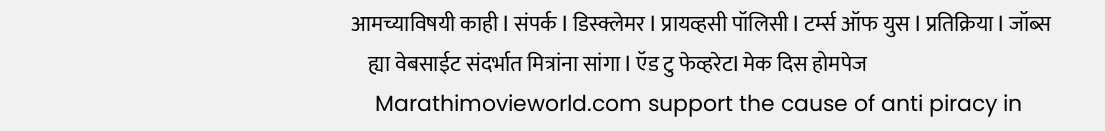आमच्याविषयी काही I संपर्क I डिस्क्लेमर I प्रायव्हसी पॉलिसी I टर्म्स ऑफ युस I प्रतिक्रिया I जॉब्स
    ह्या वेबसाईट संदर्भात मित्रांना सांगा I ऍड टु फेव्हरेटI मेक दिस होमपेज
    Marathimovieworld.com support the cause of anti piracy in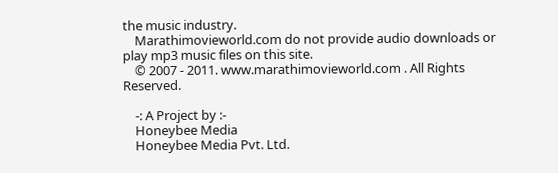the music industry.
    Marathimovieworld.com do not provide audio downloads or play mp3 music files on this site.
    © 2007 - 2011. www.marathimovieworld.com . All Rights Reserved.

    -: A Project by :-
    Honeybee Media
    Honeybee Media Pvt. Ltd.